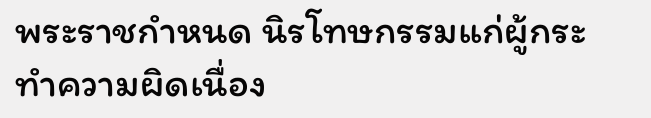พระราชกำหนด นิรโทษกรรมแก่ผู้กระทำความผิดเนื่อง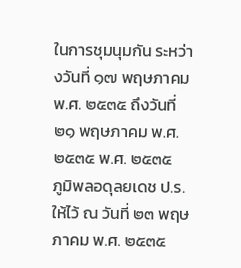ในการชุมนุมกัน ระหว่างวันที่ ๑๗ พฤษภาคม พ.ศ. ๒๕๓๕ ถึงวันที่ ๒๑ พฤษภาคม พ.ศ. ๒๕๓๕ พ.ศ. ๒๕๓๕
ภูมิพลอดุลยเดช ป.ร. ให้ไว้ ณ วันที่ ๒๓ พฤษภาคม พ.ศ. ๒๕๓๕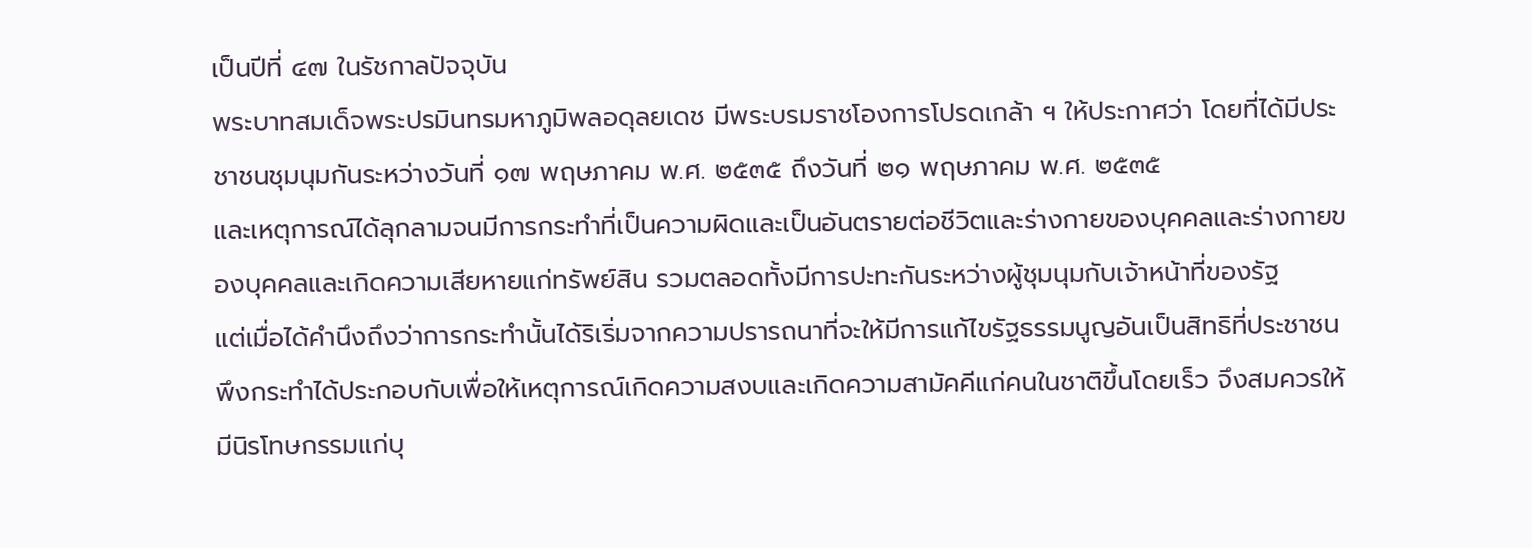เป็นปีที่ ๔๗ ในรัชกาลปัจจุบัน
พระบาทสมเด็จพระปรมินทรมหาภูมิพลอดุลยเดช มีพระบรมราชโองการโปรดเกล้า ฯ ให้ประกาศว่า โดยที่ได้มีประชาชนชุมนุมกันระหว่างวันที่ ๑๗ พฤษภาคม พ.ศ. ๒๕๓๕ ถึงวันที่ ๒๑ พฤษภาคม พ.ศ. ๒๕๓๕
และเหตุการณ์ได้ลุกลามจนมีการกระทำที่เป็นความผิดและเป็นอันตรายต่อชีวิตและร่างกายของบุคคลและร่างกายของบุคคลและเกิดความเสียหายแก่ทรัพย์สิน รวมตลอดทั้งมีการปะทะกันระหว่างผู้ชุมนุมกับเจ้าหน้าที่ของรัฐ
แต่เมื่อได้คำนึงถึงว่าการกระทำนั้นได้ริเริ่มจากความปรารถนาที่จะให้มีการแก้ไขรัฐธรรมนูญอันเป็นสิทธิที่ประชาชนพึงกระทำได้ประกอบกับเพื่อให้เหตุการณ์เกิดความสงบและเกิดความสามัคคีแก่คนในชาติขึ้นโดยเร็ว จึงสมควรให้มีนิรโทษกรรมแก่บุ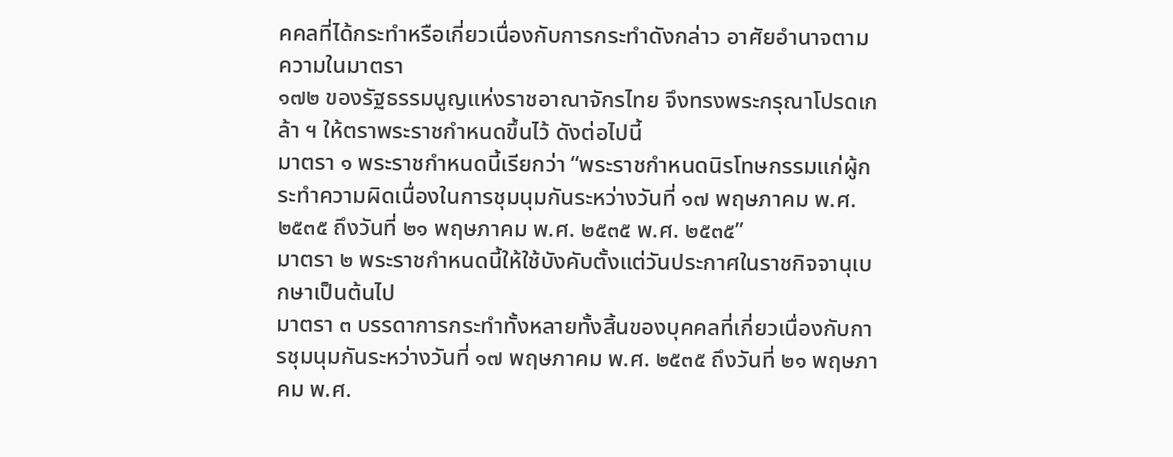คคลที่ได้กระทำหรือเกี่ยวเนื่องกับการกระทำดังกล่าว อาศัยอำนาจตามความในมาตรา
๑๗๒ ของรัฐธรรมนูญแห่งราชอาณาจักรไทย จึงทรงพระกรุณาโปรดเกล้า ฯ ให้ตราพระราชกำหนดขึ้นไว้ ดังต่อไปนี้
มาตรา ๑ พระราชกำหนดนี้เรียกว่า “พระราชกำหนดนิรโทษกรรมแก่ผู้กระทำความผิดเนื่องในการชุมนุมกันระหว่างวันที่ ๑๗ พฤษภาคม พ.ศ. ๒๕๓๕ ถึงวันที่ ๒๑ พฤษภาคม พ.ศ. ๒๕๓๕ พ.ศ. ๒๕๓๕”
มาตรา ๒ พระราชกำหนดนี้ให้ใช้บังคับตั้งแต่วันประกาศในราชกิจจานุเบกษาเป็นต้นไป
มาตรา ๓ บรรดาการกระทำทั้งหลายทั้งสิ้นของบุคคลที่เกี่ยวเนื่องกับการชุมนุมกันระหว่างวันที่ ๑๗ พฤษภาคม พ.ศ. ๒๕๓๕ ถึงวันที่ ๒๑ พฤษภาคม พ.ศ.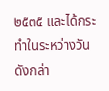๒๕๓๕ และได้กระทำในระหว่างวันดังกล่า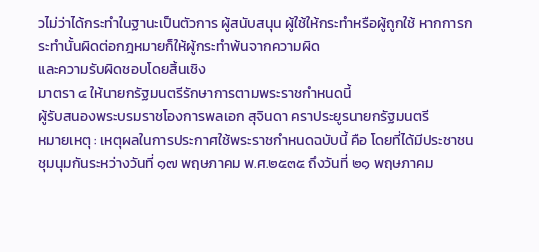วไม่ว่าได้กระทำในฐานะเป็นตัวการ ผู้สนับสนุน ผู้ใช้ให้กระทำหรือผู้ถูกใช้ หากการกระทำนั้นผิดต่อกฎหมายก็ให้ผู้กระทำพ้นจากความผิด
และความรับผิดชอบโดยสิ้นเชิง
มาตรา ๔ ให้นายกรัฐมนตรีรักษาการตามพระราชกำหนดนี้
ผู้รับสนองพระบรมราชโองการพลเอก สุจินดา คราประยูรนายกรัฐมนตรี
หมายเหตุ : เหตุผลในการประกาศใช้พระราชกำหนดฉบับนี้ คือ โดยที่ได้มีประชาชนชุมนุมกันระหว่างวันที่ ๑๗ พฤษภาคม พ.ศ.๒๕๓๕ ถึงวันที่ ๒๑ พฤษภาคม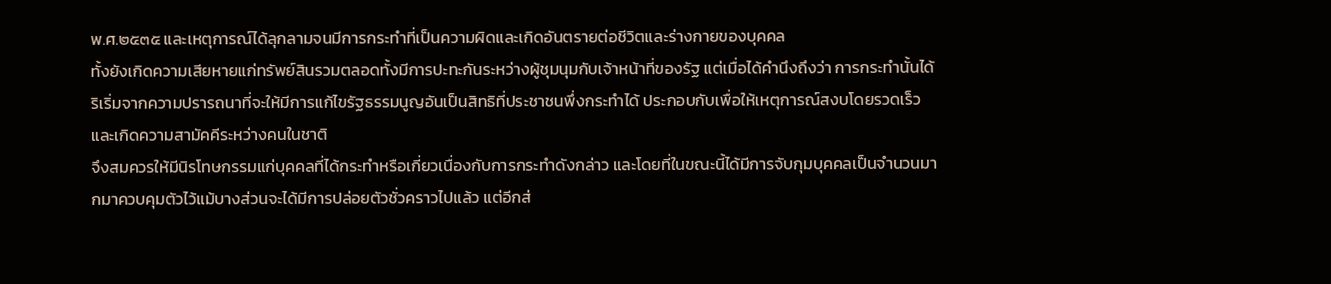พ.ศ.๒๕๓๕ และเหตุการณ์ได้ลุกลามจนมีการกระทำที่เป็นความผิดและเกิดอันตรายต่อชีวิตและร่างกายของบุคคล
ทั้งยังเกิดความเสียหายแก่ทรัพย์สินรวมตลอดทั้งมีการปะทะกันระหว่างผู้ชุมนุมกับเจ้าหน้าที่ของรัฐ แต่เมื่อได้คำนึงถึงว่า การกระทำนั้นได้ริเริ่มจากความปรารถนาที่จะให้มีการแก้ไขรัฐธรรมนูญอันเป็นสิทธิที่ประชาชนพึ่งกระทำได้ ประกอบกับเพื่อให้เหตุการณ์สงบโดยรวดเร็ว และเกิดความสามัคคีระหว่างคนในชาติ
จึงสมควรให้มีนิรโทษกรรมแก่บุคคลที่ได้กระทำหรือเกี่ยวเนื่องกับการกระทำดังกล่าว และโดยที่ในขณะนี้ได้มีการจับกุมบุคคลเป็นจำนวนมากมาควบคุมตัวไว้แม้บางส่วนจะได้มีการปล่อยตัวชั่วคราวไปแล้ว แต่อีกส่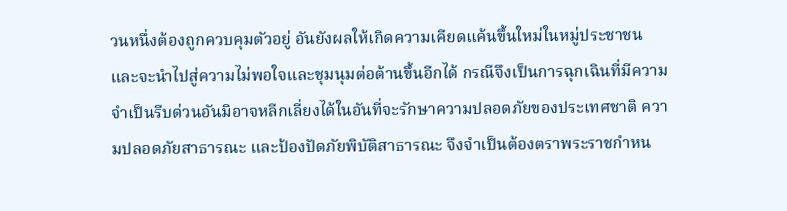วนหนึ่งต้องถูกควบคุมตัวอยู่ อันยังผลให้เกิดความเคียดแค้นขึ้นใหม่ในหมู่ประชาชน
และจะนำไปสู่ความไม่พอใจและชุมนุมต่อต้านขึ้นอีกได้ กรณีจึงเป็นการฉุกเฉินที่มีความจำเป็นรีบด่วนอันมิอาจหลีกเลี่ยงได้ในอันที่จะรักษาความปลอดภัยของประเทศชาติ ความปลอดภัยสาธารณะ และป้องปัดภัยพิบัติสาธารณะ จึงจำเป็นต้องตราพระราชกำหน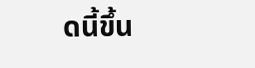ดนี้ขึ้น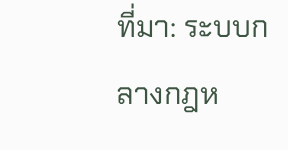ที่มา: ระบบกลางกฎห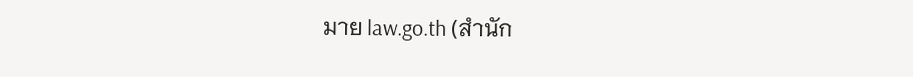มาย law.go.th (สำนัก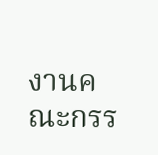งานคณะกรร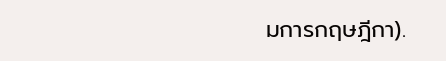มการกฤษฎีกา).